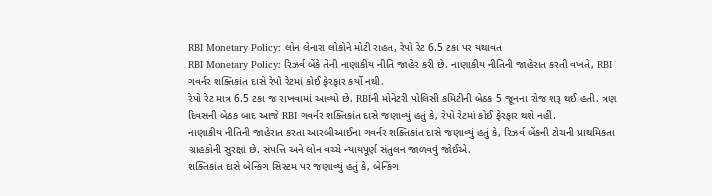RBI Monetary Policy: લોન લેનારા લોકોને મોટી રાહત, રેપો રેટ 6.5 ટકા પર યથાવત
RBI Monetary Policy: રિઝર્વ બેંકે તેની નાણાકીય નીતિ જાહેર કરી છે. નાણાકીય નીતિની જાહેરાત કરતી વખતે, RBI ગવર્નર શક્તિકાંત દાસે રેપો રેટમાં કોઈ ફેરફાર કર્યો નથી.
રેપો રેટ માત્ર 6.5 ટકા જ રાખવામાં આવ્યો છે. RBIની મોનેટરી પોલિસી કમિટીની બેઠક 5 જૂનના રોજ શરૂ થઈ હતી. ત્રણ દિવસની બેઠક બાદ આજે RBI ગવર્નર શક્તિકાંત દાસે જણાવ્યું હતું કે, રેપો રેટમાં કોઈ ફેરફાર થશે નહીં.
નાણાકીય નીતિની જાહેરાત કરતા આરબીઆઈના ગવર્નર શક્તિકાંત દાસે જણાવ્યું હતું કે, રિઝર્વ બેંકની ટોચની પ્રાથમિકતા ગ્રાહકોની સુરક્ષા છે. સંપત્તિ અને લોન વચ્ચે ન્યાયપૂર્ણ સંતુલન જાળવવું જોઈએ.
શક્તિકાંત દાસે બેન્કિંગ સિસ્ટમ પર જણાવ્યું હતું કે, બેન્કિંગ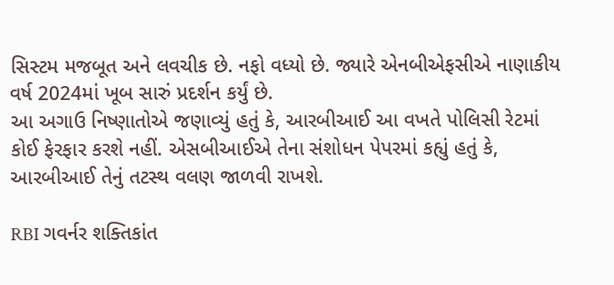સિસ્ટમ મજબૂત અને લવચીક છે. નફો વધ્યો છે. જ્યારે એનબીએફસીએ નાણાકીય વર્ષ 2024માં ખૂબ સારું પ્રદર્શન કર્યું છે.
આ અગાઉ નિષ્ણાતોએ જણાવ્યું હતું કે, આરબીઆઈ આ વખતે પોલિસી રેટમાં કોઈ ફેરફાર કરશે નહીં. એસબીઆઈએ તેના સંશોધન પેપરમાં કહ્યું હતું કે, આરબીઆઈ તેનું તટસ્થ વલણ જાળવી રાખશે.

RBI ગવર્નર શક્તિકાંત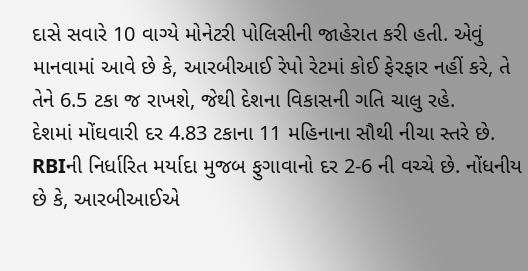દાસે સવારે 10 વાગ્યે મોનેટરી પોલિસીની જાહેરાત કરી હતી. એવું માનવામાં આવે છે કે, આરબીઆઈ રેપો રેટમાં કોઈ ફેરફાર નહીં કરે, તે તેને 6.5 ટકા જ રાખશે, જેથી દેશના વિકાસની ગતિ ચાલુ રહે.
દેશમાં મોંઘવારી દર 4.83 ટકાના 11 મહિનાના સૌથી નીચા સ્તરે છે. RBIની નિર્ધારિત મર્યાદા મુજબ ફુગાવાનો દર 2-6 ની વચ્ચે છે. નોંધનીય છે કે, આરબીઆઈએ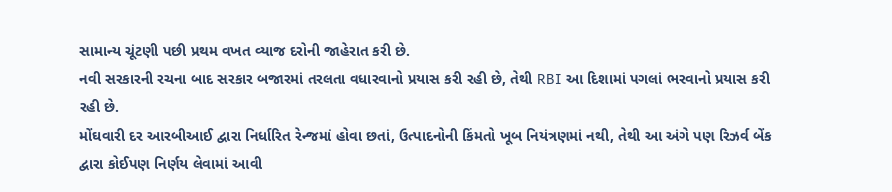સામાન્ય ચૂંટણી પછી પ્રથમ વખત વ્યાજ દરોની જાહેરાત કરી છે.
નવી સરકારની રચના બાદ સરકાર બજારમાં તરલતા વધારવાનો પ્રયાસ કરી રહી છે, તેથી RBI આ દિશામાં પગલાં ભરવાનો પ્રયાસ કરી રહી છે.
મોંઘવારી દર આરબીઆઈ દ્વારા નિર્ધારિત રેન્જમાં હોવા છતાં, ઉત્પાદનોની કિંમતો ખૂબ નિયંત્રણમાં નથી, તેથી આ અંગે પણ રિઝર્વ બેંક દ્વારા કોઈપણ નિર્ણય લેવામાં આવી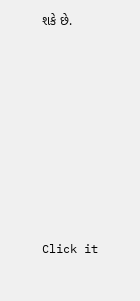શકે છે.












Click it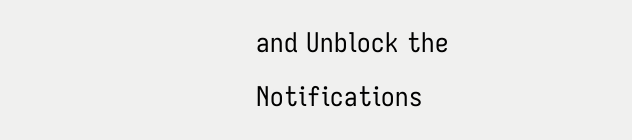and Unblock the Notifications